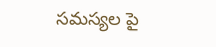సమస్యల పై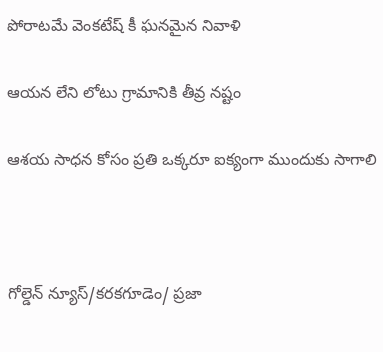పోరాటమే వెంకటేష్ కీ ఘనమైన నివాళి

ఆయన లేని లోటు గ్రామానికి తీవ్ర నష్టం

ఆశయ సాధన కోసం ప్రతి ఒక్కరూ ఐక్యంగా ముందుకు సాగాలి



గోల్డెన్ న్యూస్/కరకగూడెం/ ప్రజా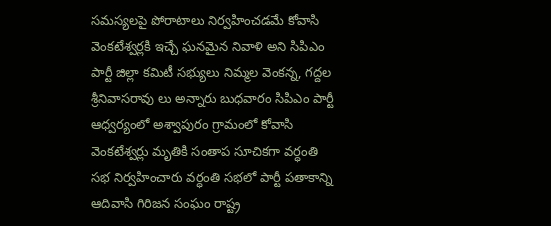సమస్యలపై పోరాటాలు నిర్వహించడమే కోవాసి వెంకటేశ్వర్లకి ఇచ్చే ఘనమైన నివాళి అని సిపిఎం పార్టీ జిల్లా కమిటీ సభ్యులు నిమ్మల వెంకన్న, గద్దల శ్రీనివాసరావు లు అన్నారు బుధవారం సిపిఎం పార్టీ ఆధ్వర్యంలో అశ్వాపురం గ్రామంలో కోవాసి వెంకటేశ్వర్లు మృతికి సంతాప సూచికగా వర్ధంతి సభ నిర్వహించారు వర్ధంతి సభలో పార్టీ పతాకాన్ని ఆదివాసి గిరిజన సంఘం రాష్ట్ర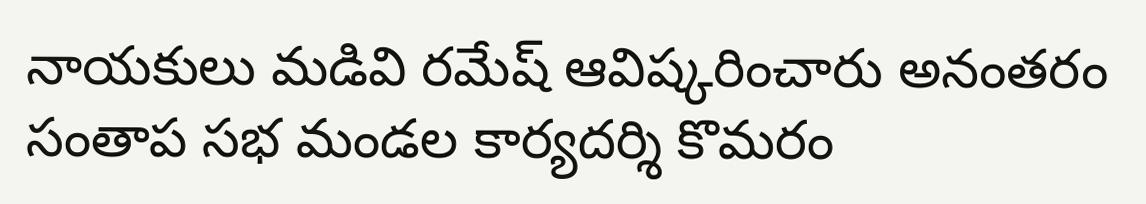నాయకులు మడివి రమేష్ ఆవిష్కరించారు అనంతరం సంతాప సభ మండల కార్యదర్శి కొమరం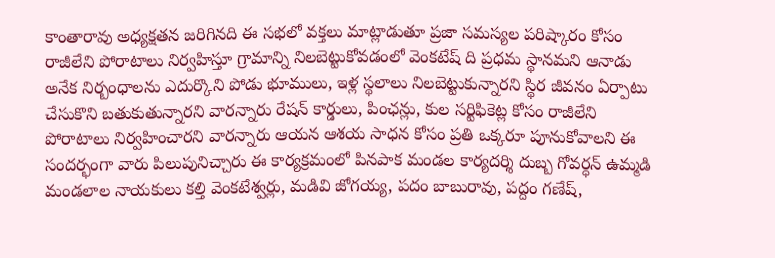కాంతారావు అధ్యక్షతన జరిగినది ఈ సభలో వక్తలు మాట్లాడుతూ ప్రజా సమస్యల పరిష్కారం కోసం రాజీలేని పోరాటాలు నిర్వహిస్తూ గ్రామాన్ని నిలబెట్టుకోవడంలో వెంకటేష్ ది ప్రధమ స్థానమని ఆనాడు అనేక నిర్బంధాలను ఎదుర్కొని పోడు భూములు, ఇళ్ల స్థలాలు నిలబెట్టుకున్నారని స్థిర జీవనం ఏర్పాటు చేసుకొని బతుకుతున్నారని వారన్నారు రేషన్ కార్డులు, పింఛన్లు, కుల సర్టిఫికెట్ల కోసం రాజీలేని పోరాటాలు నిర్వహించారని వారన్నారు ఆయన ఆశయ సాధన కోసం ప్రతి ఒక్కరూ పూనుకోవాలని ఈ సందర్భంగా వారు పిలుపునిచ్చారు ఈ కార్యక్రమంలో పినపాక మండల కార్యదర్శి దుబ్బ గోవర్ధన్ ఉమ్మడి మండలాల నాయకులు కల్తి వెంకటేశ్వర్లు, మడివి జోగయ్య, పదం బాబురావు, పద్దం గణేష్,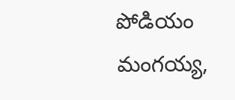పోడియం మంగయ్య,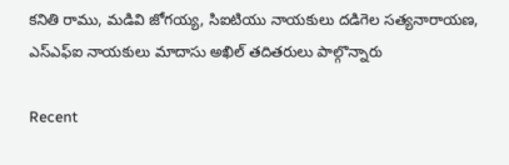కనితి రాము, మడివి జోగయ్య, సిఐటియు నాయకులు దడిగెల సత్యనారాయణ, ఎస్ఎఫ్ఐ నాయకులు మాదాసు అఖిల్ తదితరులు పాల్గొన్నారు

Recent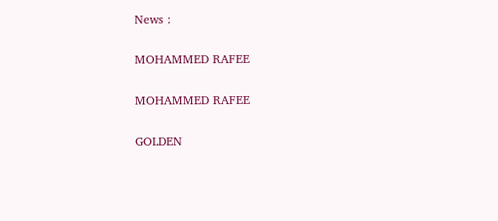News :

MOHAMMED RAFEE

MOHAMMED RAFEE

GOLDEN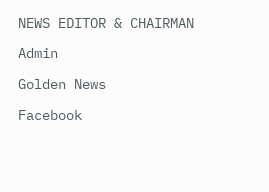NEWS EDITOR & CHAIRMAN

Admin

Golden News

Facebook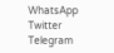WhatsApp
Twitter
Telegram